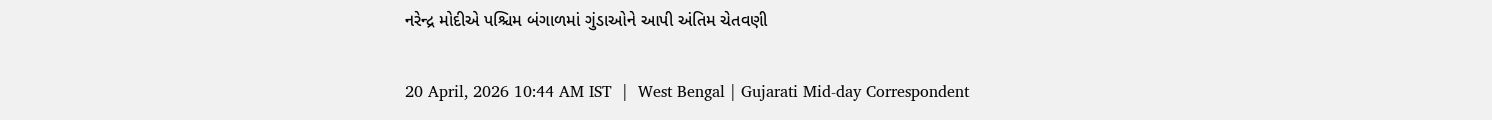નરેન્દ્ર મોદીએ પશ્ચિમ બંગાળમાં ગુંડાઓને આપી અંતિમ ચેતવણી

20 April, 2026 10:44 AM IST  |  West Bengal | Gujarati Mid-day Correspondent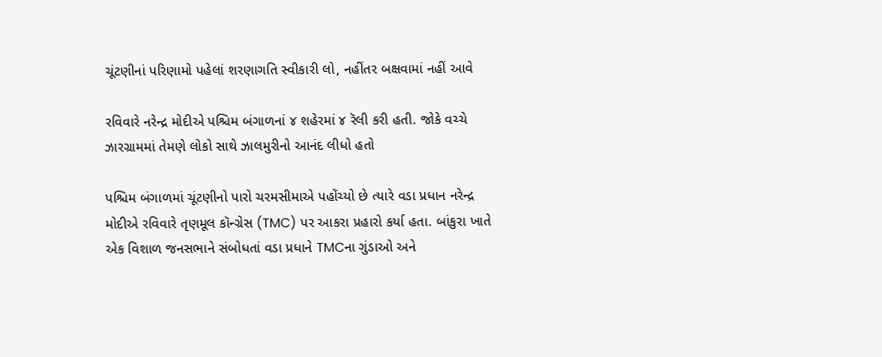ચૂંટણીનાં પરિણામો પહેલાં શરણાગતિ સ્વીકારી લો, નહીંતર બક્ષવામાં નહીં આવે

રવિવારે નરેન્દ્ર મોદીએ પશ્ચિમ બંગાળનાં ૪ શહેરમાં ૪ રૅલી કરી હતી. જોકે વચ્ચે ઝારગ્રામમાં તેમણે લોકો સાથે ઝાલમુરીનો આનંદ લીધો હતો

પશ્ચિમ બંગાળમાં ચૂંટણીનો પારો ચરમસીમાએ પહોંચ્યો છે ત્યારે વડા પ્રધાન નરેન્દ્ર મોદીએ રવિવારે તૃણમૂલ કૉન્ગ્રેસ (TMC) પર આકરા પ્રહારો કર્યા હતા. બાંકુરા ખાતે એક વિશાળ જનસભાને સંબોધતાં વડા પ્રધાને TMCના ગુંડાઓ અને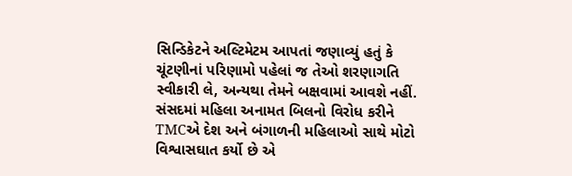સિન્ડિકેટને અલ્ટિમેટમ આપતાં જણાવ્યું હતું કે ચૂંટણીનાં પરિણામો પહેલાં જ તેઓ શરણાગતિ સ્વીકારી લે, અન્યથા તેમને બક્ષવામાં આવશે નહીં.
સંસદમાં મહિલા અનામત બિલનો વિરોધ કરીને TMCએ દેશ અને બંગાળની મહિલાઓ સાથે મોટો વિશ્વાસઘાત કર્યો છે એ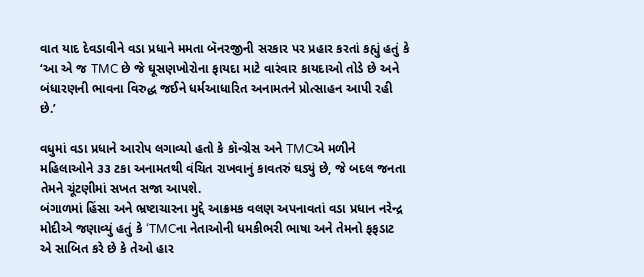વાત યાદ દેવડાવીને વડા પ્રધાને મમતા બૅનરજીની સરકાર પર પ્રહાર કરતાં કહ્યું હતું કે ‘આ એ જ TMC છે જે ઘૂસણખોરોના ફાયદા માટે વારંવાર કાયદાઓ તોડે છે અને બંધારણની ભાવના વિરુદ્ધ જઈને ધર્મઆધારિત અનામતને પ્રોત્સાહન આપી રહી છે.’

વધુમાં વડા પ્રધાને આરોપ લગાવ્યો હતો કે કૉન્ગ્રેસ અને TMCએ મળીને મહિલાઓને ૩૩ ટકા અનામતથી વંચિત રાખવાનું કાવતરું ઘડ્યું છે, જે બદલ જનતા તેમને ચૂંટણીમાં સખત સજા આપશે.
બંગાળમાં હિંસા અને ભ્રષ્ટાચારના મુદ્દે આક્રમક વલણ અપનાવતાં વડા પ્રધાન નરેન્દ્ર મોદીએ જણાવ્યું હતું કે ‘TMCના નેતાઓની ધમકીભરી ભાષા અને તેમનો ફફડાટ એ સાબિત કરે છે કે તેઓ હાર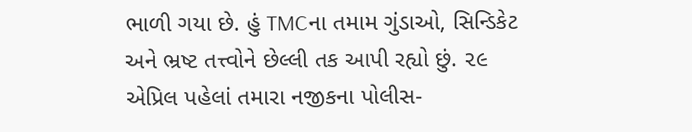ભાળી ગયા છે. હું TMCના તમામ ગુંડાઓ, સિન્ડિકેટ અને ભ્રષ્ટ તત્ત્વોને છેલ્લી તક આપી રહ્યો છું. ૨૯ એપ્રિલ પહેલાં તમારા નજીકના પોલીસ-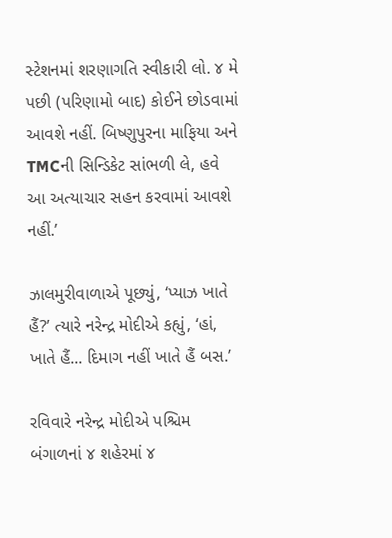સ્ટેશનમાં શરણાગતિ સ્વીકારી લો. ૪ મે પછી (પરિણામો બાદ) કોઈને છોડવામાં આવશે નહીં. બિષ્ણુપુરના માફિયા અને TMCની સિન્ડિકેટ સાંભળી લે, હવે આ અત્યાચાર સહન કરવામાં આવશે નહીં.’

ઝાલમુરીવાળાએ પૂછ્યું, ‘પ્યાઝ ખાતે હૈં?’ ત્યારે નરેન્દ્ર મોદીએ કહ્યું, ‘હાં, ખાતે હૈં... દિમાગ નહીં ખાતે હૈં બસ.’

રવિવારે નરેન્દ્ર મોદીએ પશ્ચિમ બંગાળનાં ૪ શહેરમાં ૪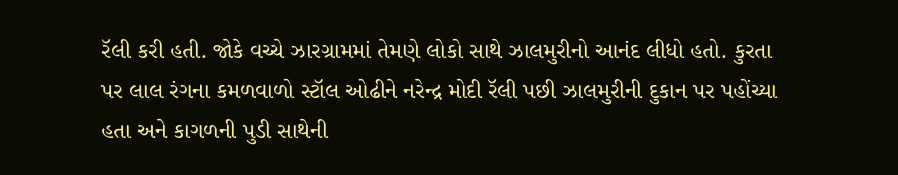રૅલી કરી હતી. જોકે વચ્ચે ઝારગ્રામમાં તેમણે લોકો સાથે ઝાલમુરીનો આનંદ લીધો હતો. કુરતા પર લાલ રંગના કમળવાળો સ્ટૉલ ઓઢીને નરેન્દ્ર મોદી રૅલી પછી ઝાલમુરીની દુકાન પર પહોંચ્યા હતા અને કાગળની પુડી સાથેની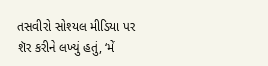તસવીરો સોશ્યલ મીડિયા પર શૅર કરીને લખ્યું હતું, ‘મેં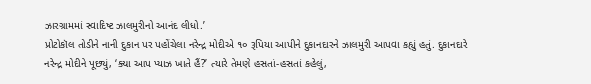ઝારગ્રામમાં સ્વાદિષ્ટ ઝાલમુરીનો આનંદ લીધો.’
પ્રોટોકૉલ તોડીને નાની દુકાન પર પહોંચેલા નરેન્દ્ર મોદીએ ૧૦ રૂપિયા આપીને દુકાનદારને ઝાલમુરી આપવા કહ્યું હતું. દુકાનદારે નરેન્દ્ર મોદીને પૂછ્યું, ‘ક્યા આપ પ્યાઝ ખાતે હૈં?’ ત્યારે તેમણે હસતાં-હસતાં કહેલું,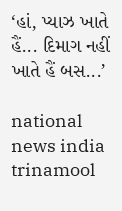‘હાં, પ્યાઝ ખાતે હૈં... દિમાગ નહીં ખાતે હૈં બસ...’

national news india trinamool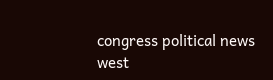congress political news west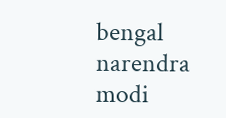bengal narendra modi